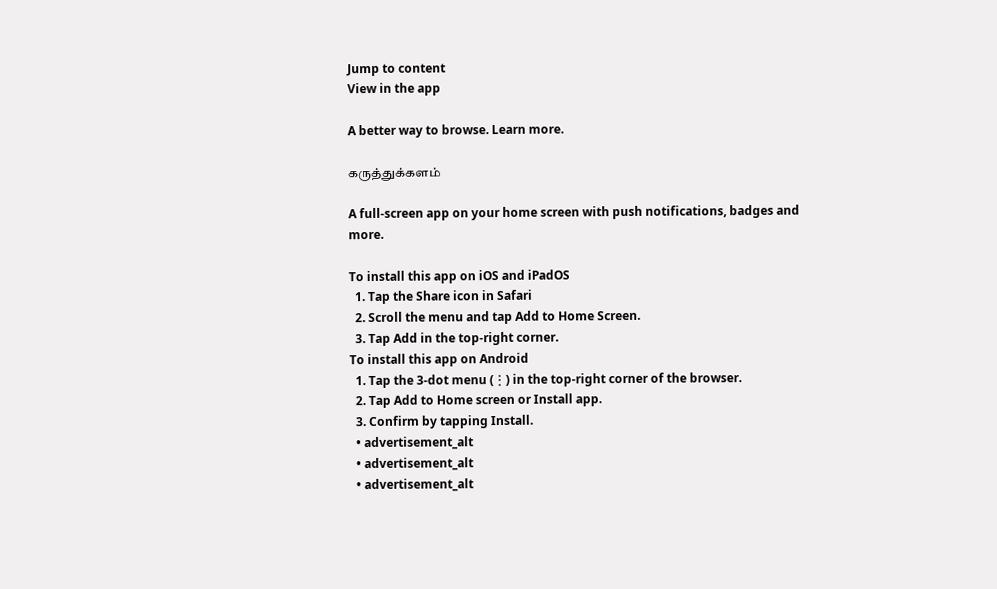Jump to content
View in the app

A better way to browse. Learn more.

கருத்துக்களம்

A full-screen app on your home screen with push notifications, badges and more.

To install this app on iOS and iPadOS
  1. Tap the Share icon in Safari
  2. Scroll the menu and tap Add to Home Screen.
  3. Tap Add in the top-right corner.
To install this app on Android
  1. Tap the 3-dot menu (⋮) in the top-right corner of the browser.
  2. Tap Add to Home screen or Install app.
  3. Confirm by tapping Install.
  • advertisement_alt
  • advertisement_alt
  • advertisement_alt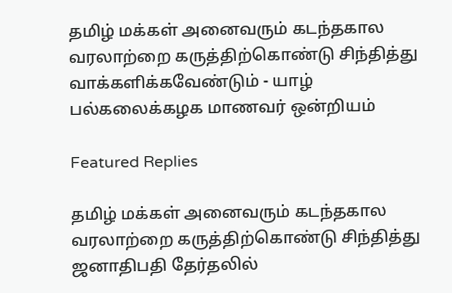தமிழ் மக்கள் அனைவரும் கடந்தகால வரலாற்றை கருத்திற்கொண்டு சிந்தித்து வாக்களிக்கவேண்டும் - யாழ் பல்கலைக்கழக மாணவர் ஒன்றியம்

Featured Replies

தமிழ் மக்கள் அனைவரும் கடந்தகால வரலாற்றை கருத்திற்கொண்டு சிந்தித்து ஜனாதிபதி தேர்தலில்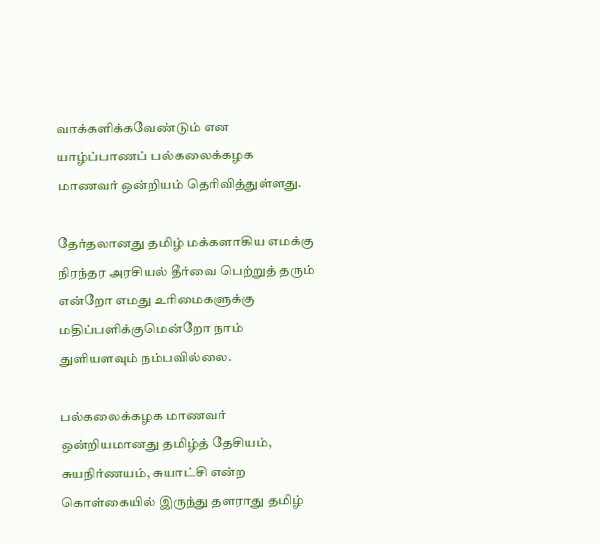வாக்களிக்கவேண்டும் என யாழ்ப்பாணப் பல்கலைக்கழக மாணவர் ஒன்றியம் தெரிவித்துள்ளது.

தேர்தலானது தமிழ் மக்களாகிய எமக்கு நிரந்தர அரசியல் தீர்வை பெற்றுத் தரும் என்றோ எமது உரிமைகளுக்கு மதிப்பளிக்குமென்றோ நாம் துளியளவும் நம்பவில்லை.

பல்கலைக்கழக மாணவர் ஒன்றியமானது தமிழ்த் தேசியம், சுயநிர்ணயம், சுயாட்சி என்ற கொள்கையில் இருந்து தளராது தமிழ்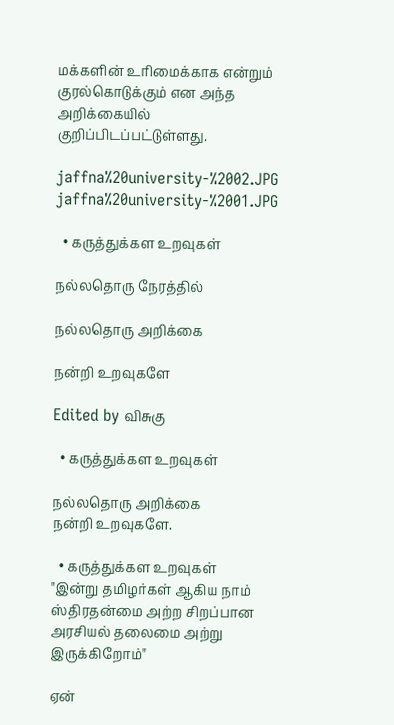மக்களின் உரிமைக்காக என்றும் குரல்கொடுக்கும் என அந்த அறிக்கையில் குறிப்பிடப்பட்டுள்ளது.

jaffna%20university-%2002.JPG
jaffna%20university-%2001.JPG

  • கருத்துக்கள உறவுகள்

நல்லதொரு நேரத்தில்

நல்லதொரு அறிக்கை

நன்றி உறவுகளே

Edited by விசுகு

  • கருத்துக்கள உறவுகள்

நல்லதொரு அறிக்கை
நன்றி உறவுகளே.

  • கருத்துக்கள உறவுகள்
"இன்று தமிழர்கள் ஆகிய நாம் ஸ்திரதன்மை அற்ற சிறப்பான அரசியல் தலைமை அற்று இருக்கிறோம்"

ஏன்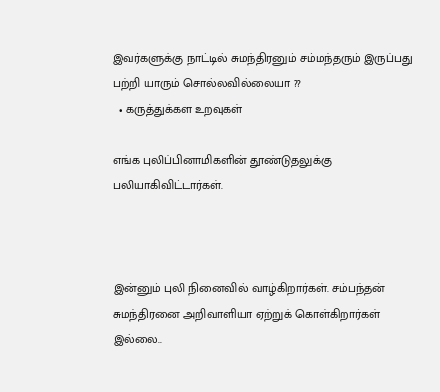இவர்களுக்கு நாட்டில் சுமந்திரனும் சம்மந்தரும் இருப்பது பற்றி யாரும் சொல்லவில்லையா ??
  • கருத்துக்கள உறவுகள்

எங்க புலிப்பினாமிகளின் தூண்டுதலுக்கு பலியாகிவிட்டார்கள்.



இன்னும் புலி நினைவில் வாழ்கிறார்கள். சம்பந்தன் சுமந்திரனை அறிவாளியா ஏற்றுக் கொள்கிறார்கள் இல்லை..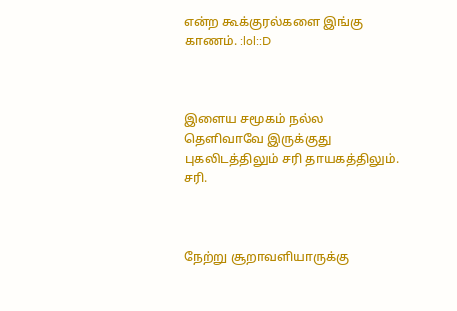என்ற கூக்குரல்களை இங்கு காணம். :lol::D



இளைய சமூகம் நல்ல தெளிவாவே இருக்குது புகலிடத்திலும் சரி தாயகத்திலும். சரி.



நேற்று சூறாவளியாருக்கு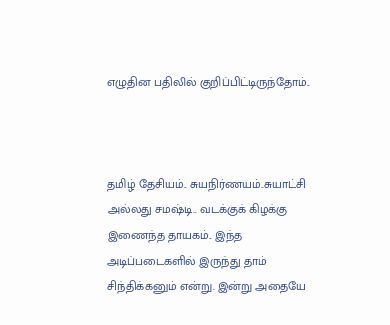எழுதின பதிலில் குறிப்பிட்டிருந்தோம்..



தமிழ் தேசியம்.. சுயநிர்ணயம்..சுயாட்சி அல்லது சமஷ்டி.. வடக்குக் கிழக்கு இணைந்த தாயகம்.. இந்த அடிப்படைகளில் இருந்து தாம் சிந்திக்கனும் என்று. இன்று அதையே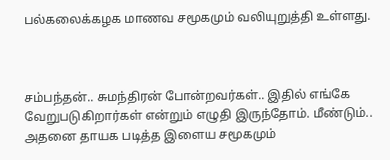பல்கலைக்கழக மாணவ சமூகமும் வலியுறுத்தி உள்ளது.



சம்பந்தன்.. சுமந்திரன் போன்றவர்கள்.. இதில் எங்கே வேறுபடுகிறார்கள் என்றும் எழுதி இருந்தோம். மீண்டும்.. அதனை தாயக படித்த இளைய சமூகமும்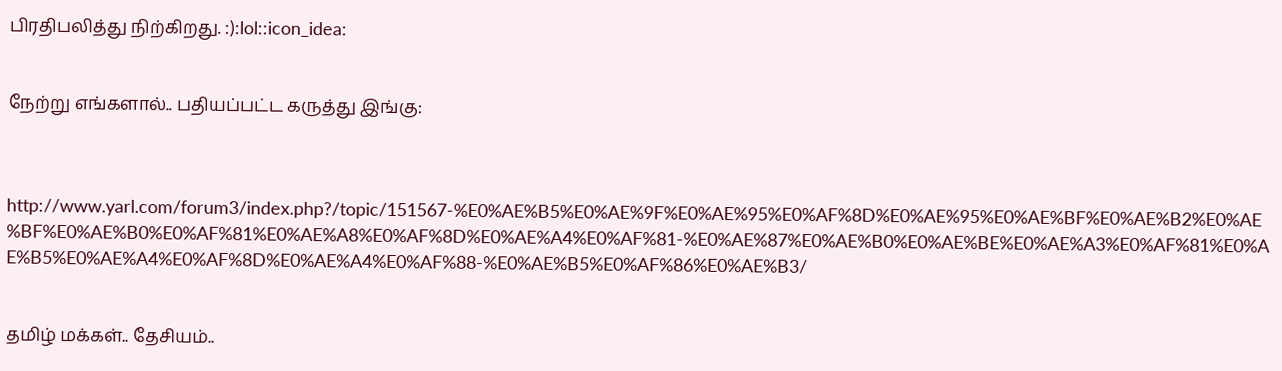பிரதிபலித்து நிற்கிறது. :):lol::icon_idea:


நேற்று எங்களால்.. பதியப்பட்ட கருத்து இங்கு:



http://www.yarl.com/forum3/index.php?/topic/151567-%E0%AE%B5%E0%AE%9F%E0%AE%95%E0%AF%8D%E0%AE%95%E0%AE%BF%E0%AE%B2%E0%AE%BF%E0%AE%B0%E0%AF%81%E0%AE%A8%E0%AF%8D%E0%AE%A4%E0%AF%81-%E0%AE%87%E0%AE%B0%E0%AE%BE%E0%AE%A3%E0%AF%81%E0%AE%B5%E0%AE%A4%E0%AF%8D%E0%AE%A4%E0%AF%88-%E0%AE%B5%E0%AF%86%E0%AE%B3/


தமிழ் மக்கள்.. தேசியம்..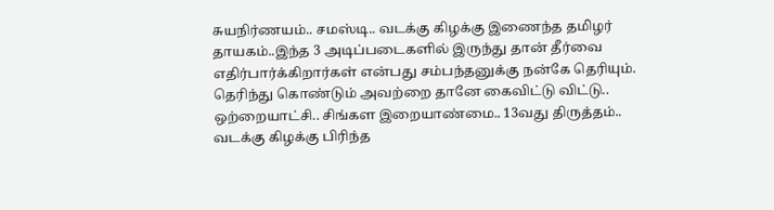சுயநிர்ணயம்.. சமஸ்டி.. வடக்கு கிழக்கு இணைந்த தமிழர் தாயகம்..இந்த 3 அடிப்படைகளில் இருந்து தான் தீர்வை எதிர்பார்க்கிறார்கள் என்பது சம்பந்தனுக்கு நன்கே தெரியும். தெரிந்து கொண்டும் அவற்றை தானே கைவிட்டு விட்டு.. ஒற்றையாட்சி.. சிங்கள இறையாண்மை.. 13வது திருத்தம்.. வடக்கு கிழக்கு பிரிந்த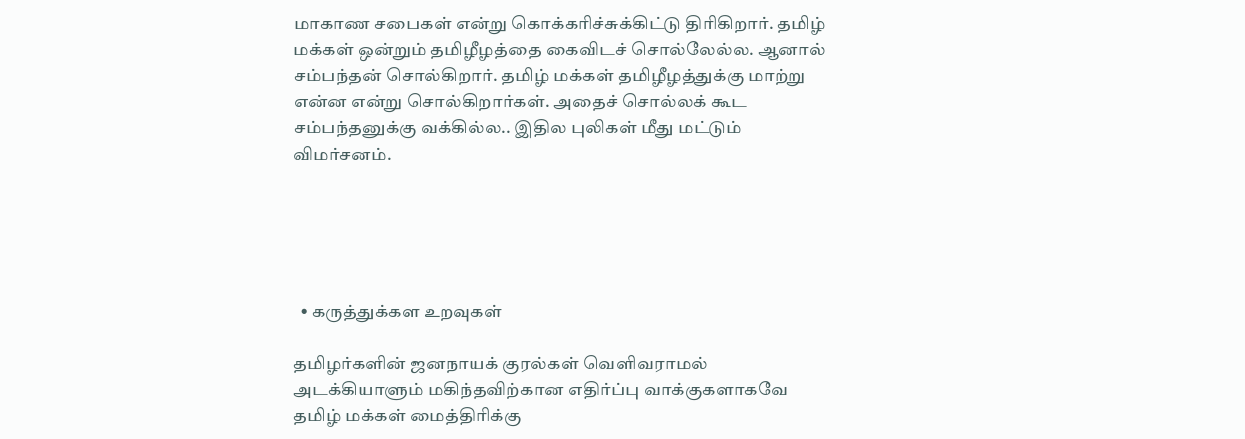மாகாண சபைகள் என்று கொக்கரிச்சுக்கிட்டு திரிகிறார். தமிழ் மக்கள் ஒன்றும் தமிழீழத்தை கைவிடச் சொல்லேல்ல. ஆனால் சம்பந்தன் சொல்கிறார். தமிழ் மக்கள் தமிழீழத்துக்கு மாற்று என்ன என்று சொல்கிறார்கள். அதைச் சொல்லக் கூட சம்பந்தனுக்கு வக்கில்ல.. இதில புலிகள் மீது மட்டும் விமர்சனம்.





  • கருத்துக்கள உறவுகள்

தமிழர்களின் ஜனநாயக் குரல்கள் வெளிவராமல் அடக்கியாளும் மகிந்தவிற்கான எதிர்ப்பு வாக்குகளாகவே தமிழ் மக்கள் மைத்திரிக்கு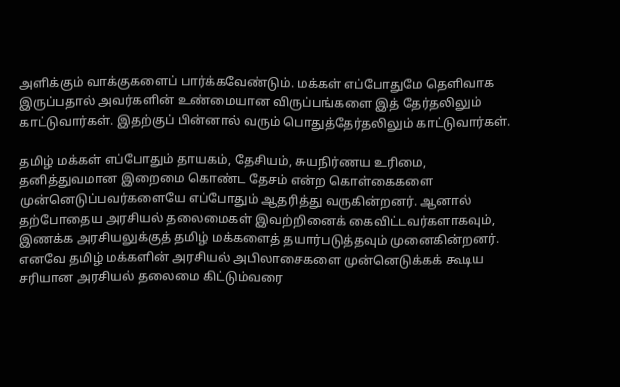அளிக்கும் வாக்குகளைப் பார்க்கவேண்டும். மக்கள் எப்போதுமே தெளிவாக இருப்பதால் அவர்களின் உண்மையான விருப்பங்களை இத் தேர்தலிலும் காட்டுவார்கள். இதற்குப் பின்னால் வரும் பொதுத்தேர்தலிலும் காட்டுவார்கள்.

தமிழ் மக்கள் எப்போதும் தாயகம், தேசியம், சுயநிர்ணய உரிமை, தனித்துவமான இறைமை கொண்ட தேசம் என்ற கொள்கைகளை முன்னெடுப்பவர்களையே எப்போதும் ஆதரித்து வருகின்றனர். ஆனால் தற்போதைய அரசியல் தலைமைகள் இவற்றினைக் கைவிட்டவர்களாகவும், இணக்க அரசியலுக்குத் தமிழ் மக்களைத் தயார்படுத்தவும் முனைகின்றனர். எனவே தமிழ் மக்களின் அரசியல் அபிலாசைகளை முன்னெடுக்கக் கூடிய சரியான அரசியல் தலைமை கிட்டும்வரை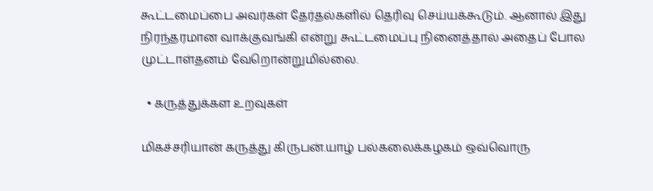கூட்டமைப்பை அவர்கள் தேர்தல்களில் தெரிவு செய்யக்கூடும். ஆனால் இது நிரந்தரமான வாக்குவங்கி என்று கூட்டமைப்பு நினைத்தால் அதைப் போல முட்டாள்தனம் வேறொன்றுமில்லை.

  • கருத்துக்கள உறவுகள்

மிகச்சரியான் கருத்து கிருபன்.யாழ் பல்கலைக்கழகம் ஒவ்வொரு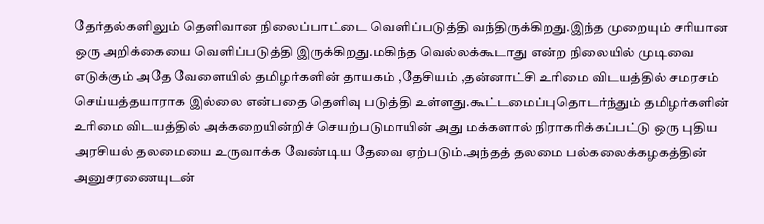தேர்தல்களிலும் தெளிவான நிலைப்பாட்டை வெளிப்படுத்தி வந்திருக்கிறது.இந்த முறையும் சரியான ஒரு அறிக்கையை வெளிப்படுத்தி இருக்கிறது.மகிந்த வெல்லக்கூடாது என்ற நிலையில் முடிவை எடுக்கும் அதே வேளையில் தமிழர்களின் தாயகம் ,தேசியம் ,தன்னாட்சி உரிமை விடயத்தில் சமரசம் செய்யத்தயாராக இல்லை என்பதை தெளிவு படுத்தி உள்ளது.கூட்டமைப்புதொடர்ந்தும் தமிழர்களின் உரிமை விடயத்தில் அக்கறையின்றிச் செயற்படுமாயின் அது மக்களால் நிராகரிக்கப்பட்டு ஒரு புதிய அரசியல் தலமையை உருவாக்க வேண்டிய தேவை ஏற்படும்.அந்தத் தலமை பல்கலைக்கழகத்தின் அனுசரணையுடன்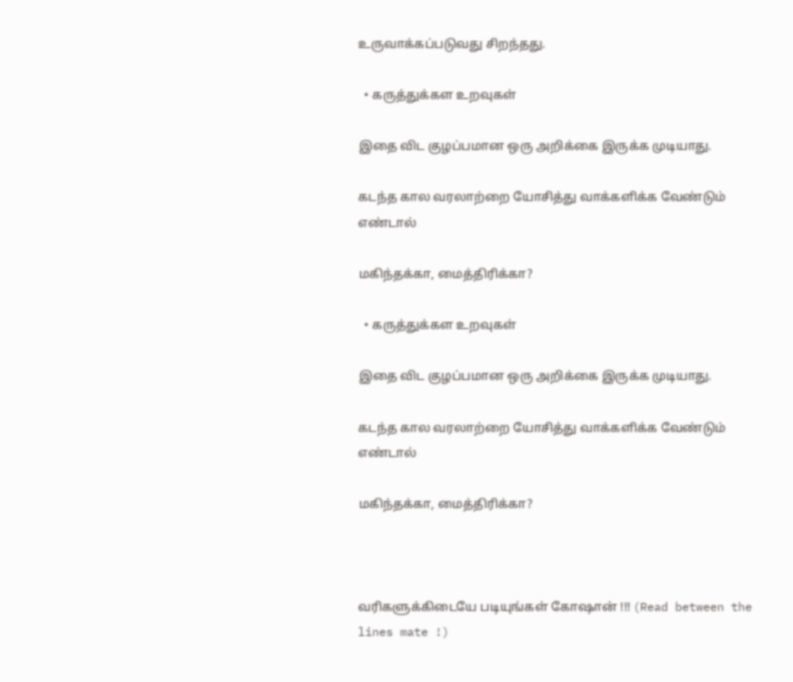உருவாக்கப்படுவது சிறந்தது.

  • கருத்துக்கள உறவுகள்

இதை விட குழப்பமான ஒரு அறிக்கை இருக்க முடியாது.

கடந்த கால வரலாற்றை யோசித்து வாக்களிக்க வேண்டும் எண்டால்

மகிந்தக்கா, மைத்திரிக்கா?

  • கருத்துக்கள உறவுகள்

இதை விட குழப்பமான ஒரு அறிக்கை இருக்க முடியாது.

கடந்த கால வரலாற்றை யோசித்து வாக்களிக்க வேண்டும் எண்டால்

மகிந்தக்கா, மைத்திரிக்கா?



வரிகளுக்கிடையே படியுங்கள் கோஷான் !!! (Read between the lines mate !)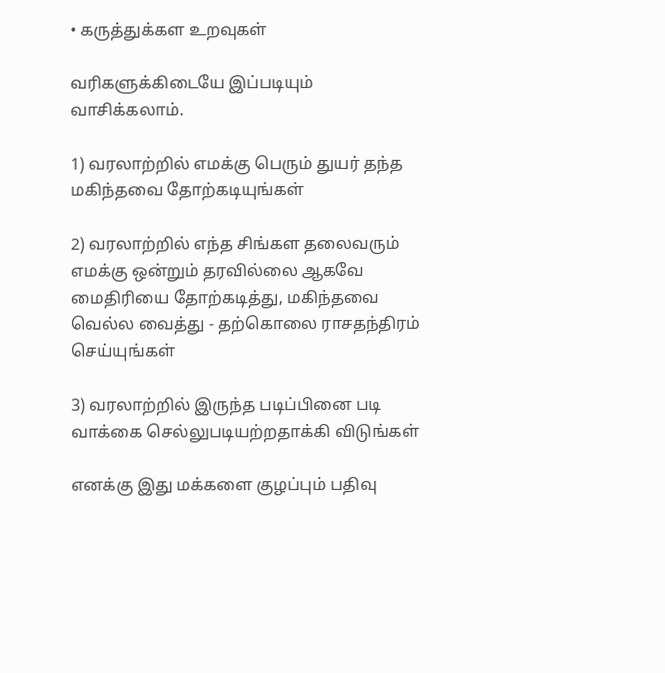• கருத்துக்கள உறவுகள்

வரிகளுக்கிடையே இப்படியும் வாசிக்கலாம்.

1) வரலாற்றில் எமக்கு பெரும் துயர் தந்த மகிந்தவை தோற்கடியுங்கள்

2) வரலாற்றில் எந்த சிங்கள தலைவரும் எமக்கு ஒன்றும் தரவில்லை ஆகவே மைதிரியை தோற்கடித்து, மகிந்தவை வெல்ல வைத்து - தற்கொலை ராசதந்திரம் செய்யுங்கள்

3) வரலாற்றில் இருந்த படிப்பினை படி வாக்கை செல்லுபடியற்றதாக்கி விடுங்கள்

எனக்கு இது மக்களை குழப்பும் பதிவு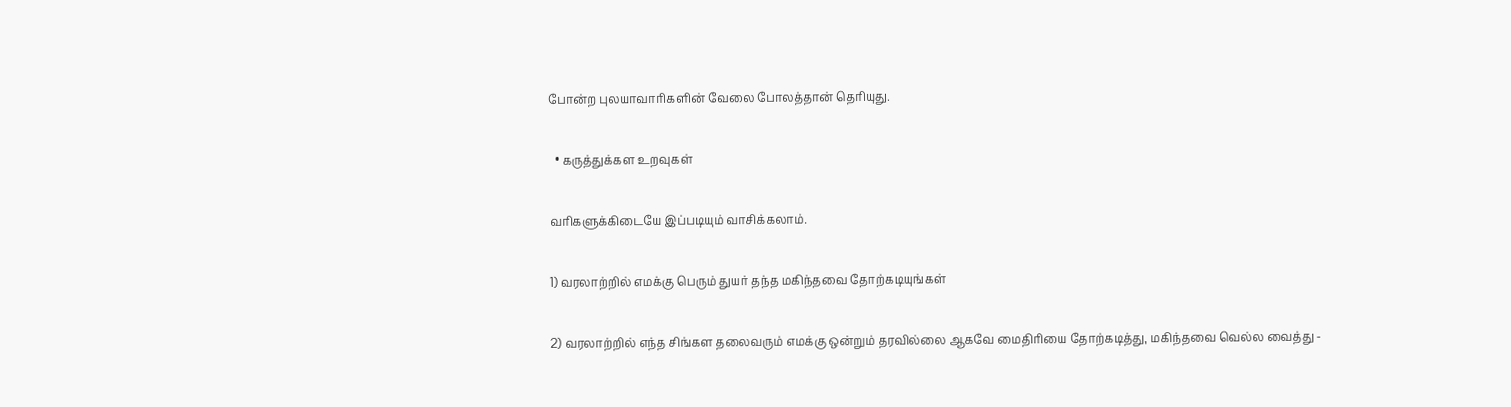போன்ற புலயாவாரிகளின் வேலை போலத்தான் தெரியுது.

  • கருத்துக்கள உறவுகள்

வரிகளுக்கிடையே இப்படியும் வாசிக்கலாம்.

1) வரலாற்றில் எமக்கு பெரும் துயர் தந்த மகிந்தவை தோற்கடியுங்கள்

2) வரலாற்றில் எந்த சிங்கள தலைவரும் எமக்கு ஒன்றும் தரவில்லை ஆகவே மைதிரியை தோற்கடித்து, மகிந்தவை வெல்ல வைத்து -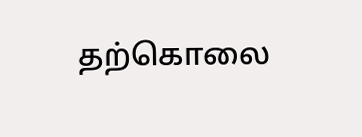தற்கொலை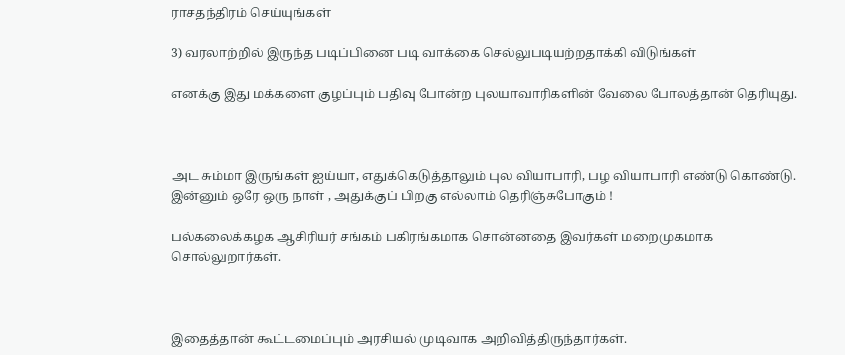ராசதந்திரம் செய்யுங்கள்

3) வரலாற்றில் இருந்த படிப்பினை படி வாக்கை செல்லுபடியற்றதாக்கி விடுங்கள்

எனக்கு இது மக்களை குழப்பும் பதிவு போன்ற புலயாவாரிகளின் வேலை போலத்தான் தெரியுது.



அட சும்மா இருங்கள் ஐய்யா, எதுக்கெடுத்தாலும் புல வியாபாரி, பழ வியாபாரி எண்டு கொண்டு. இன்னும் ஒரே ஒரு நாள் , அதுக்குப் பிறகு எல்லாம் தெரிஞ்சுபோகும் !

பல்கலைக்கழக ஆசிரியர் சங்கம் பகிரங்கமாக சொன்னதை இவர்கள் மறைமுகமாக சொல்லுறார்கள்.



இதைத்தான் கூட்டமைப்பும் அரசியல் முடிவாக அறிவித்திருந்தார்கள்.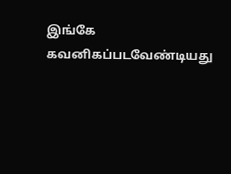இங்கே கவனிகப்படவேண்டியது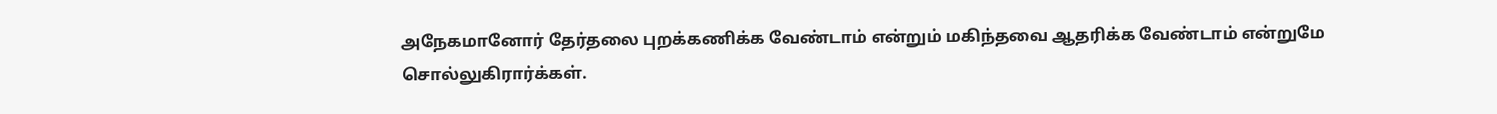அநேகமானோர் தேர்தலை புறக்கணிக்க வேண்டாம் என்றும் மகிந்தவை ஆதரிக்க வேண்டாம் என்றுமே சொல்லுகிரார்க்கள்.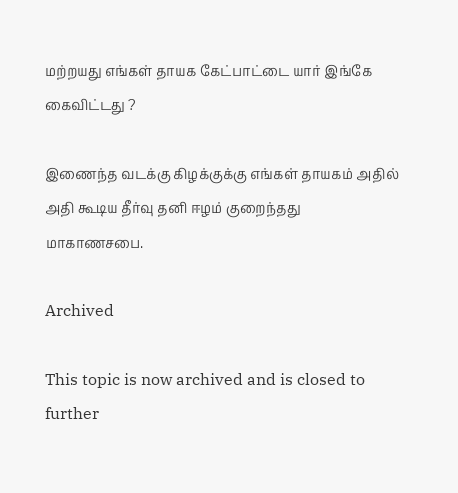மற்றயது எங்கள் தாயக கேட்பாட்டை யார் இங்கே கைவிட்டது ?

இணைந்த வடக்கு கிழக்குக்கு எங்கள் தாயகம் அதில் அதி கூடிய தீர்வு தனி ஈழம் குறைந்தது மாகாணசபை.

Archived

This topic is now archived and is closed to further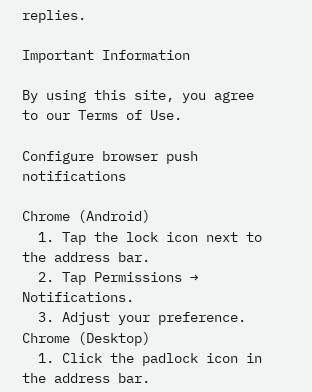replies.

Important Information

By using this site, you agree to our Terms of Use.

Configure browser push notifications

Chrome (Android)
  1. Tap the lock icon next to the address bar.
  2. Tap Permissions → Notifications.
  3. Adjust your preference.
Chrome (Desktop)
  1. Click the padlock icon in the address bar.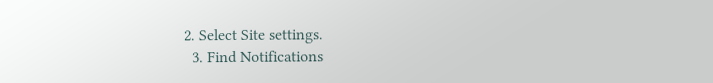2. Select Site settings.
  3. Find Notifications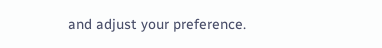and adjust your preference.